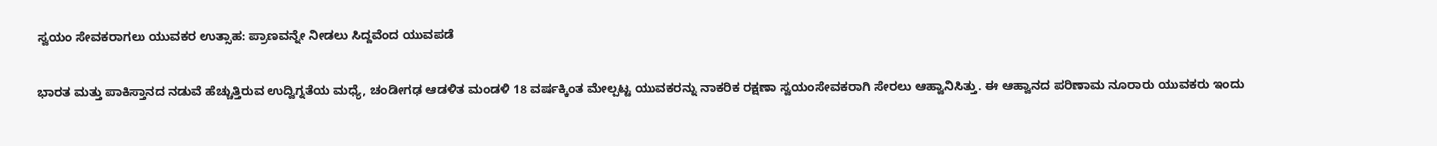ಸ್ವಯಂ ಸೇವಕರಾಗಲು ಯುವಕರ ಉತ್ಸಾಹ: ಪ್ರಾಣವನ್ನೇ ನೀಡಲು ಸಿದ್ದವೆಂದ ಯುವಪಡೆ

ಭಾರತ ಮತ್ತು ಪಾಕಿಸ್ತಾನದ ನಡುವೆ ಹೆಚ್ಚುತ್ತಿರುವ ಉದ್ವಿಗ್ನತೆಯ ಮಧ್ಯೆ, ಚಂಡೀಗಢ ಆಡಳಿತ ಮಂಡಳಿ 18 ವರ್ಷಕ್ಕಿಂತ ಮೇಲ್ಪಟ್ಟ ಯುವಕರನ್ನು ನಾಕರಿಕ ರಕ್ಷಣಾ ಸ್ವಯಂಸೇವಕರಾಗಿ ಸೇರಲು ಆಹ್ವಾನಿಸಿತ್ತು. ಈ ಆಹ್ವಾನದ ಪರಿಣಾಮ ನೂರಾರು ಯುವಕರು ಇಂದು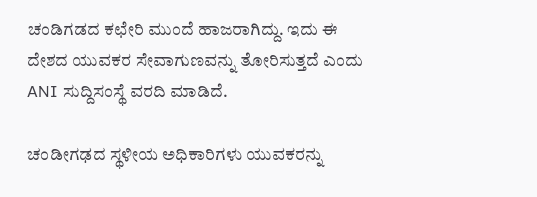ಚಂಡಿಗಡದ ಕಛೇರಿ ಮುಂದೆ ಹಾಜರಾಗಿದ್ದು. ಇದು ಈ ದೇಶದ ಯುವಕರ ಸೇವಾಗುಣವನ್ನು ತೋರಿಸುತ್ತದೆ ಎಂದು ANI ಸುದ್ದಿಸಂಸ್ಥೆ ವರದಿ ಮಾಡಿದೆ.

ಚಂಡೀಗಢದ ಸ್ಥಳೀಯ ಅಧಿಕಾರಿಗಳು ಯುವಕರನ್ನು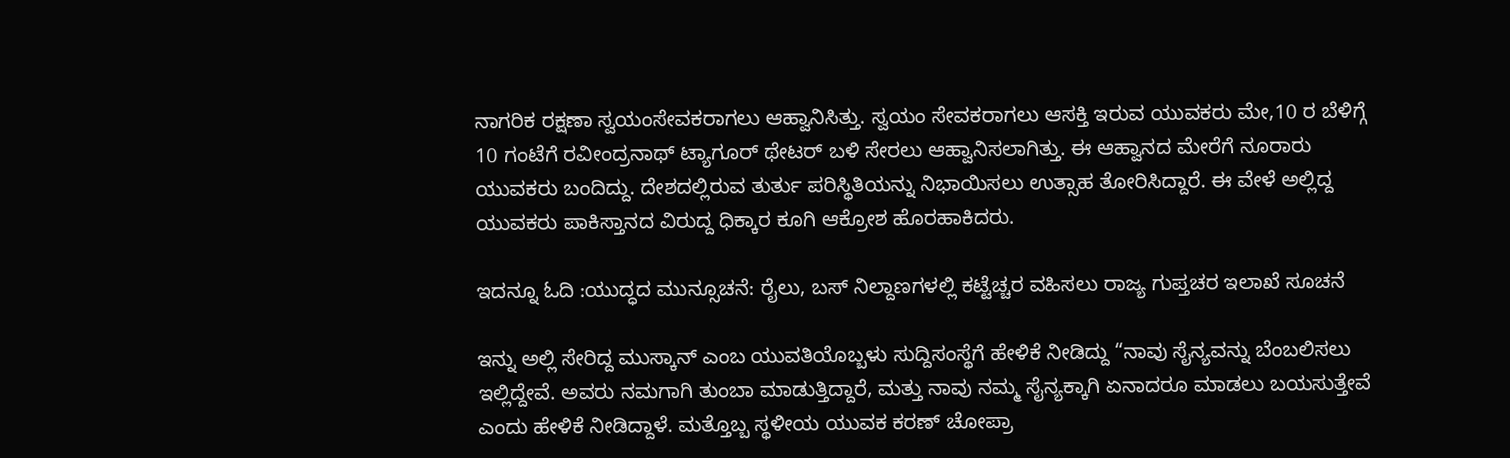ನಾಗರಿಕ ರಕ್ಷಣಾ ಸ್ವಯಂಸೇವಕರಾಗಲು ಆಹ್ವಾನಿಸಿತ್ತು. ಸ್ವಯಂ ಸೇವಕರಾಗಲು ಆಸಕ್ತಿ ಇರುವ ಯುವಕರು ಮೇ,10 ರ ಬೆಳಿಗ್ಗೆ 10 ಗಂಟೆಗೆ ರವೀಂದ್ರನಾಥ್ ಟ್ಯಾಗೂರ್ ಥೇಟರ್ ಬಳಿ ಸೇರಲು ಆಹ್ವಾನಿಸಲಾಗಿತ್ತು. ಈ ಆಹ್ವಾನದ ಮೇರೆಗೆ ನೂರಾರು ಯುವಕರು ಬಂದಿದ್ದು. ದೇಶದಲ್ಲಿರುವ ತುರ್ತು ಪರಿಸ್ಥಿತಿಯನ್ನು ನಿಭಾಯಿಸಲು ಉತ್ಸಾಹ ತೋರಿಸಿದ್ದಾರೆ. ಈ ವೇಳೆ ಅಲ್ಲಿದ್ದ ಯುವಕರು ಪಾಕಿಸ್ತಾನದ ವಿರುದ್ದ ಧಿಕ್ಕಾರ ಕೂಗಿ ಆಕ್ರೋಶ ಹೊರಹಾಕಿದರು.

ಇದನ್ನೂ ಓದಿ :ಯುದ್ಧದ ಮುನ್ಸೂಚನೆ: ರೈಲು, ಬಸ್ ನಿಲ್ದಾಣಗಳಲ್ಲಿ ಕಟ್ಟೆಚ್ಚರ ವಹಿಸಲು ರಾಜ್ಯ ಗುಪ್ತಚರ ಇಲಾಖೆ ಸೂಚನೆ

ಇನ್ನು ಅಲ್ಲಿ ಸೇರಿದ್ದ ಮುಸ್ಕಾನ್ ಎಂಬ ಯುವತಿಯೊಬ್ಬಳು ಸುದ್ದಿಸಂಸ್ಥೆಗೆ ಹೇಳಿಕೆ ನೀಡಿದ್ದು “ನಾವು ಸೈನ್ಯವನ್ನು ಬೆಂಬಲಿಸಲು ಇಲ್ಲಿದ್ದೇವೆ. ಅವರು ನಮಗಾಗಿ ತುಂಬಾ ಮಾಡುತ್ತಿದ್ದಾರೆ, ಮತ್ತು ನಾವು ನಮ್ಮ ಸೈನ್ಯಕ್ಕಾಗಿ ಏನಾದರೂ ಮಾಡಲು ಬಯಸುತ್ತೇವೆ ಎಂದು ಹೇಳಿಕೆ ನೀಡಿದ್ದಾಳೆ. ಮತ್ತೊಬ್ಬ ಸ್ಥಳೀಯ ಯುವಕ ಕರಣ್ ಚೋಪ್ರಾ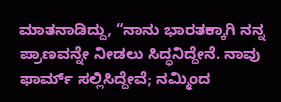ಮಾತನಾಡಿದ್ದು, “ನಾನು ಭಾರತಕ್ಕಾಗಿ ನನ್ನ ಪ್ರಾಣವನ್ನೇ ನೀಡಲು ಸಿದ್ಧನಿದ್ದೇನೆ. ನಾವು ಫಾರ್ಮ್ ಸಲ್ಲಿಸಿದ್ದೇವೆ; ನಮ್ಮಿಂದ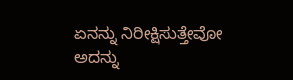ಏನನ್ನು ನಿರೀಕ್ಷಿಸುತ್ತೇವೋ ಅದನ್ನು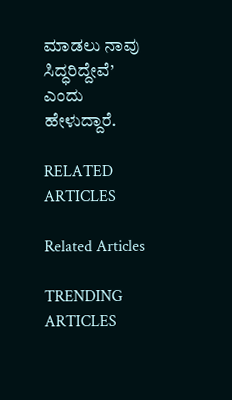ಮಾಡಲು ನಾವು ಸಿದ್ಧರಿದ್ದೇವೆ’ ಎಂದು ಹೇಳುದ್ದಾರೆ.

RELATED ARTICLES

Related Articles

TRENDING ARTICLES